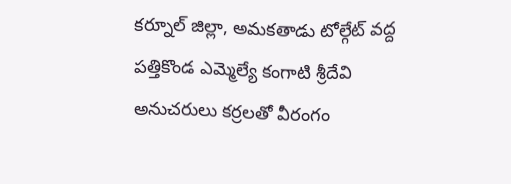కర్నూల్ జిల్లా, అమకతాడు టోల్గేట్ వద్ద పత్తికొండ ఎమ్మెల్యే కంగాటి శ్రీదేవి అనుచరులు కర్రలతో వీరంగం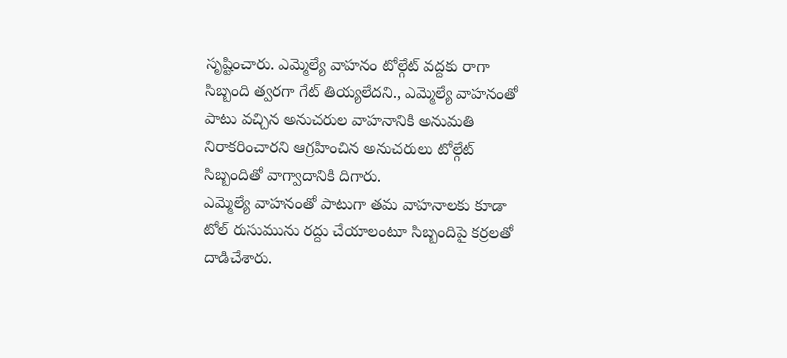సృష్టించారు. ఎమ్మెల్యే వాహనం టోల్గేట్ వద్దకు రాగా సిబ్బంది త్వరగా గేట్ తియ్యలేదని., ఎమ్మెల్యే వాహనంతో పాటు వచ్చిన అనుచరుల వాహనానికి అనుమతి నిరాకరించారని ఆగ్రహించిన అనుచరులు టోల్గేట్ సిబ్బందితో వాగ్వాదానికి దిగారు.
ఎమ్మెల్యే వాహనంతో పాటుగా తమ వాహనాలకు కూడా టోల్ రుసుమును రద్దు చేయాలంటూ సిబ్బందిపై కర్రలతో దాడిచేశారు.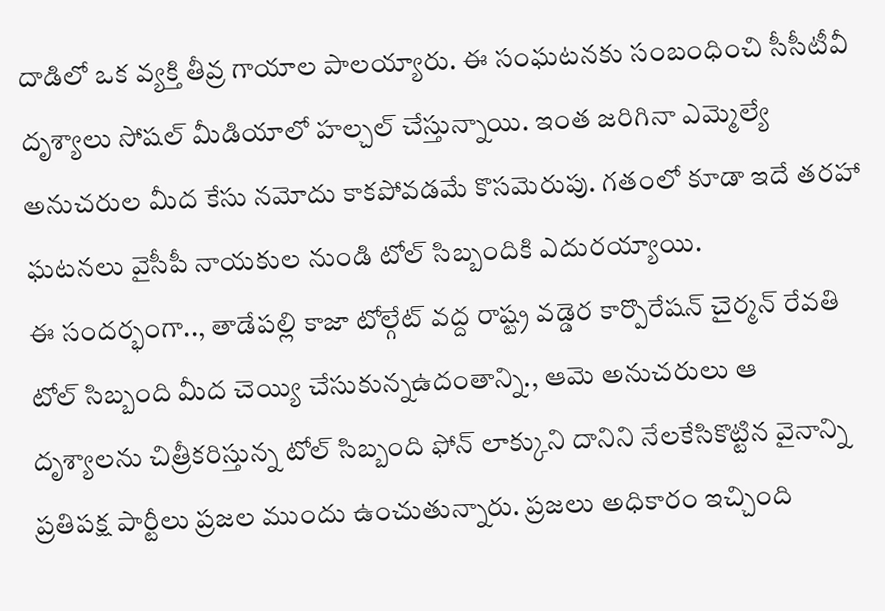దాడిలో ఒక వ్యక్తి తీవ్ర గాయాల పాలయ్యారు. ఈ సంఘటనకు సంబంధించి సీసీటీవీ దృశ్యాలు సోషల్ మీడియాలో హల్చల్ చేస్తున్నాయి. ఇంత జరిగినా ఎమ్మెల్యే అనుచరుల మీద కేసు నమోదు కాకపోవడమే కొసమెరుపు. గతంలో కూడా ఇదే తరహా ఘటనలు వైసీపీ నాయకుల నుండి టోల్ సిబ్బందికి ఎదురయ్యాయి.
ఈ సందర్భంగా.., తాడేపల్లి కాజా టోల్గేట్ వద్ద రాష్ట్ర వడ్డెర కార్పొరేషన్ చైర్మన్ రేవతి టోల్ సిబ్బంది మీద చెయ్యి చేసుకున్నఉదంతాన్ని., ఆమె అనుచరులు ఆ దృశ్యాలను చిత్రీకరిస్తున్న టోల్ సిబ్బంది ఫోన్ లాక్కుని దానిని నేలకేసికొట్టిన వైనాన్ని ప్రతిపక్ష పార్టీలు ప్రజల ముందు ఉంచుతున్నారు. ప్రజలు అధికారం ఇచ్చింది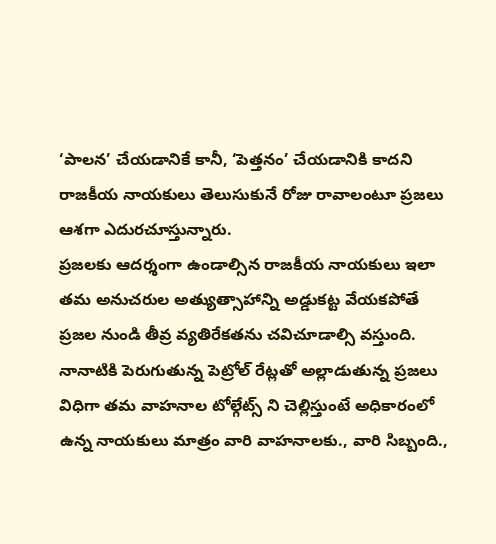‘పాలన’ చేయడానికే కానీ, ‘పెత్తనం’ చేయడానికి కాదని రాజకీయ నాయకులు తెలుసుకునే రోజు రావాలంటూ ప్రజలు ఆశగా ఎదురచూస్తున్నారు.
ప్రజలకు ఆదర్శంగా ఉండాల్సిన రాజకీయ నాయకులు ఇలా తమ అనుచరుల అత్యుత్సాహాన్ని అడ్డుకట్ట వేయకపోతే ప్రజల నుండి తీవ్ర వ్యతిరేకతను చవిచూడాల్సి వస్తుంది. నానాటికి పెరుగుతున్న పెట్రోల్ రేట్లతో అల్లాడుతున్న ప్రజలు విధిగా తమ వాహనాల టోల్గేట్స్ ని చెల్లిస్తుంటే అధికారంలో ఉన్న నాయకులు మాత్రం వారి వాహనాలకు., వారి సిబ్బంది.,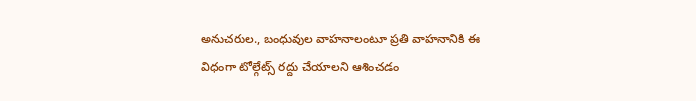అనుచరుల., బంధువుల వాహనాలంటూ ప్రతి వాహనానికి ఈ విధంగా టోల్గేట్స్ రద్దు చేయాలని ఆశించడం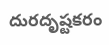దురదృష్టకరం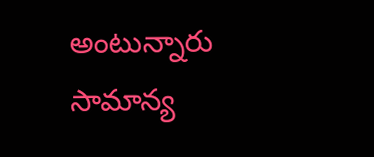అంటున్నారు సామాన్య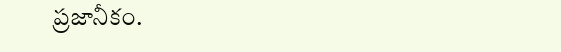ప్రజానీకం.